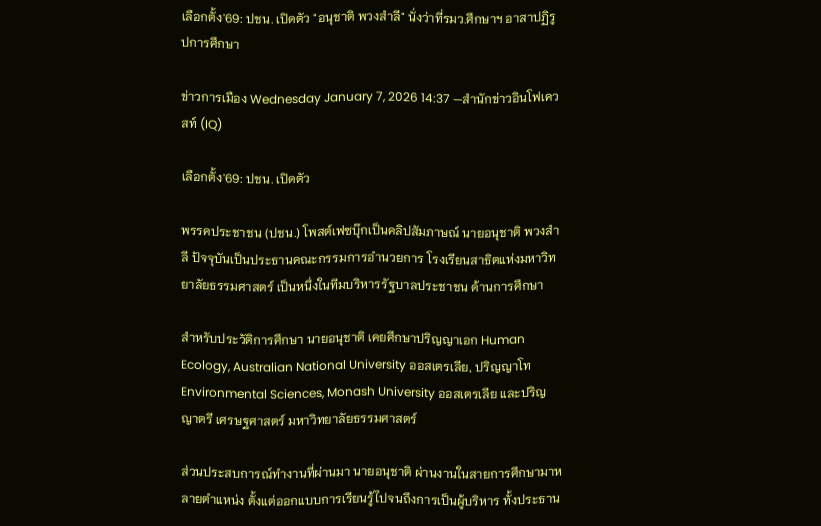เลือกตั้ง'69: ปชน. เปิดตัว "อนุชาติ พวงสำลี" นั่งว่าที่รมว.ศึกษาฯ อาสาปฏิรูปการศึกษา

ข่าวการเมือง Wednesday January 7, 2026 14:37 —สำนักข่าวอินโฟเควสท์ (IQ)

เลือกตั้ง'69: ปชน. เปิดตัว

พรรคประชาชน (ปชน.) โพสต์เฟซบุ๊กเป็นคลิปสัมภาษณ์ นายอนุชาติ พวงสำลี ปัจจุบันเป็นประธานคณะกรรมการอำนวยการ โรงเรียนสาธิตแห่งมหาวิทยาลัยธรรมศาสตร์ เป็นหนึ่งในทีมบริหารรัฐบาลประชาชน ด้านการศึกษา

สำหรับประวัติการศึกษา นายอนุชาติ เคยศึกษาปริญญาเอก Human Ecology, Australian National University ออสเตรเลีย, ปริญญาโท Environmental Sciences, Monash University ออสเตรเลีย และปริญญาตรี เศรษฐศาสตร์ มหาวิทยาลัยธรรมศาสตร์

ส่วนประสบการณ์ทำงานที่ผ่านมา นายอนุชาติ ผ่านงานในสายการศึกษามาหลายตำแหน่ง ตั้งแต่ออกแบบการเรียนรู้ไปจนถึงการเป็นผู้บริหาร ทั้งประธาน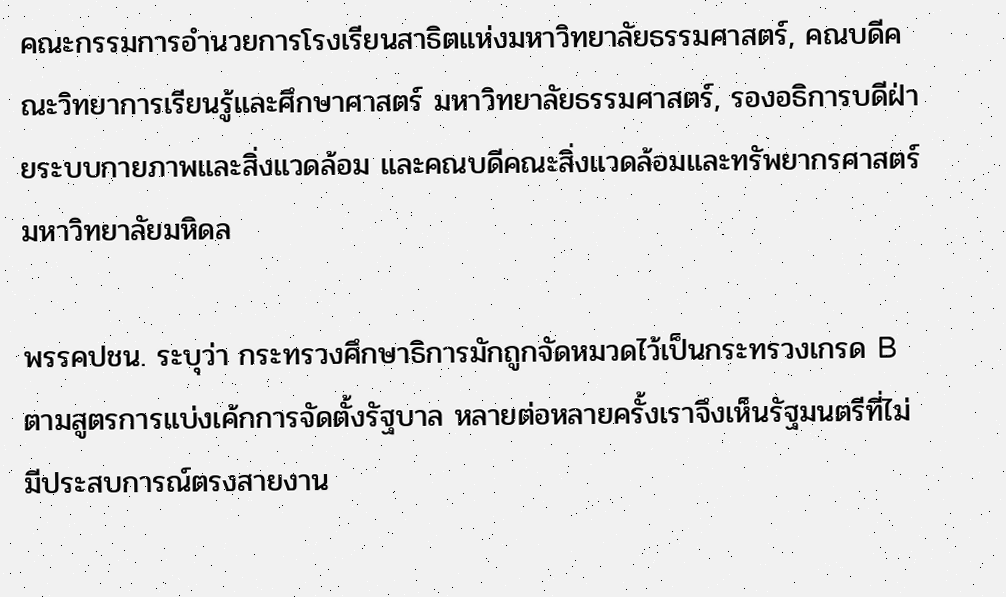คณะกรรมการอำนวยการโรงเรียนสาธิตแห่งมหาวิทยาลัยธรรมศาสตร์, คณบดีคณะวิทยาการเรียนรู้และศึกษาศาสตร์ มหาวิทยาลัยธรรมศาสตร์, รองอธิการบดีฝ่ายระบบกายภาพและสิ่งแวดล้อม และคณบดีคณะสิ่งแวดล้อมและทรัพยากรศาสตร์ มหาวิทยาลัยมหิดล

พรรคปชน. ระบุว่า กระทรวงศึกษาธิการมักถูกจัดหมวดไว้เป็นกระทรวงเกรด B ตามสูตรการแบ่งเค้กการจัดตั้งรัฐบาล หลายต่อหลายครั้งเราจึงเห็นรัฐมนตรีที่ไม่มีประสบการณ์ตรงสายงาน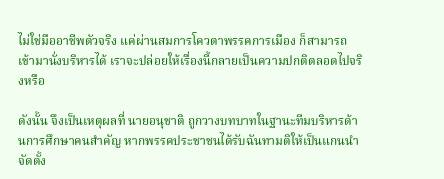ไม่ใช่มืออาชีพตัวจริง แค่ผ่านสมการโควตาพรรคการเมือง ก็สามารถเข้ามานั่งบริหารได้ เราจะปล่อยให้เรื่องนี้กลายเป็นความปกติตลอดไปจริงหรือ

ดังนั้น จึงเป็นเหตุผลที่ นายอนุชาติ ถูกวางบทบาทในฐานะทีมบริหารด้านการศึกษาคนสำคัญ หากพรรคประชาชนได้รับฉันทามติให้เป็นแกนนำจัดตั้ง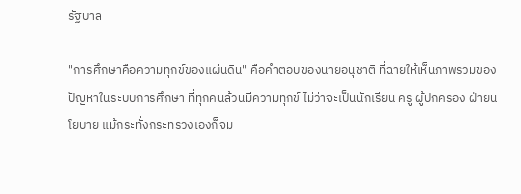รัฐบาล

"การศึกษาคือความทุกข์ของแผ่นดิน" คือคำตอบของนายอนุชาติ ที่ฉายให้เห็นภาพรวมของปัญหาในระบบการศึกษา ที่ทุกคนล้วนมีความทุกข์ ไม่ว่าจะเป็นนักเรียน ครู ผู้ปกครอง ฝ่ายนโยบาย แม้กระทั่งกระทรวงเองก็จม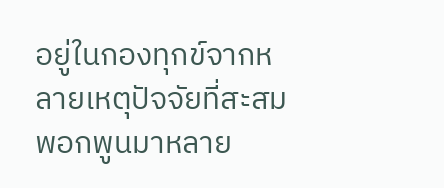อยู่ในกองทุกข์จากหลายเหตุปัจจัยที่สะสมพอกพูนมาหลาย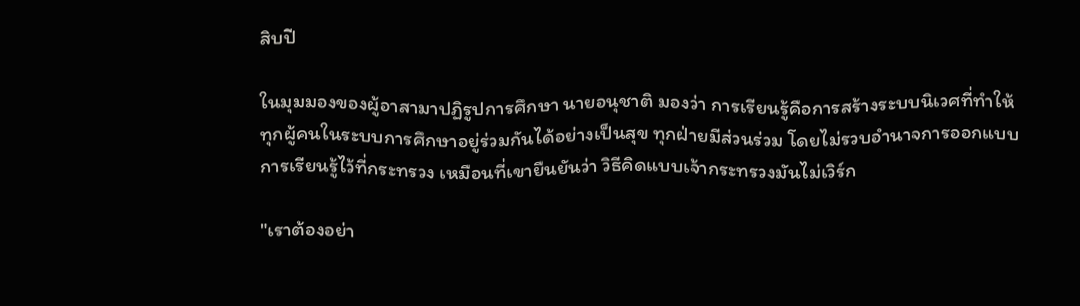สิบปี

ในมุมมองของผู้อาสามาปฏิรูปการศึกษา นายอนุชาติ มองว่า การเรียนรู้คือการสร้างระบบนิเวศที่ทำให้ทุกผู้คนในระบบการศึกษาอยู่ร่วมกันได้อย่างเป็นสุข ทุกฝ่ายมีส่วนร่วม โดยไม่รวบอำนาจการออกแบบการเรียนรู้ไว้ที่กระทรวง เหมือนที่เขายืนยันว่า วิธีคิดแบบเจ้ากระทรวงมันไม่เวิร์ก

"เราต้องอย่า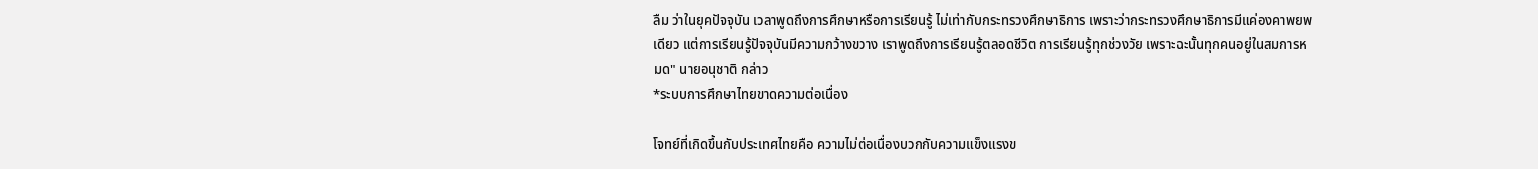ลืม ว่าในยุคปัจจุบัน เวลาพูดถึงการศึกษาหรือการเรียนรู้ ไม่เท่ากับกระทรวงศึกษาธิการ เพราะว่ากระทรวงศึกษาธิการมีแค่องคาพยพเดียว แต่การเรียนรู้ปัจจุบันมีความกว้างขวาง เราพูดถึงการเรียนรู้ตลอดชีวิต การเรียนรู้ทุกช่วงวัย เพราะฉะนั้นทุกคนอยู่ในสมการหมด" นายอนุชาติ กล่าว
*ระบบการศึกษาไทยขาดความต่อเนื่อง

โจทย์ที่เกิดขึ้นกับประเทศไทยคือ ความไม่ต่อเนื่องบวกกับความแข็งแรงข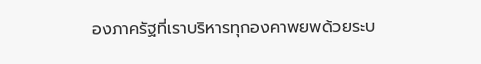องภาครัฐที่เราบริหารทุกองคาพยพด้วยระบ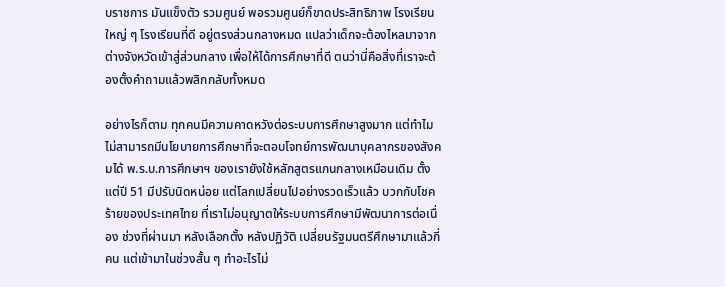บราชการ มันแข็งตัว รวมศูนย์ พอรวมศูนย์ก็ขาดประสิทธิภาพ โรงเรียนใหญ่ ๆ โรงเรียนที่ดี อยู่ตรงส่วนกลางหมด แปลว่าเด็กจะต้องไหลมาจากต่างจังหวัดเข้าสู่ส่วนกลาง เพื่อให้ได้การศึกษาที่ดี ตนว่านี่คือสิ่งที่เราจะต้องตั้งคำถามแล้วพลิกกลับทั้งหมด

อย่างไรก็ตาม ทุกคนมีความคาดหวังต่อระบบการศึกษาสูงมาก แต่ทำไมไม่สามารถมีนโยบายการศึกษาที่จะตอบโจทย์การพัฒนาบุคลากรของสังคมได้ พ.ร.บ.การศึกษาฯ ของเรายังใช้หลักสูตรแกนกลางเหมือนเดิม ตั้งแต่ปี 51 มีปรับนิดหน่อย แต่โลกเปลี่ยนไปอย่างรวดเร็วแล้ว บวกกับโชคร้ายของประเทศไทย ที่เราไม่อนุญาตให้ระบบการศึกษามีพัฒนาการต่อเนื่อง ช่วงที่ผ่านมา หลังเลือกตั้ง หลังปฏิวัติ เปลี่ยนรัฐมนตรีศึกษามาแล้วกี่คน แต่เข้ามาในช่วงสั้น ๆ ทำอะไรไม่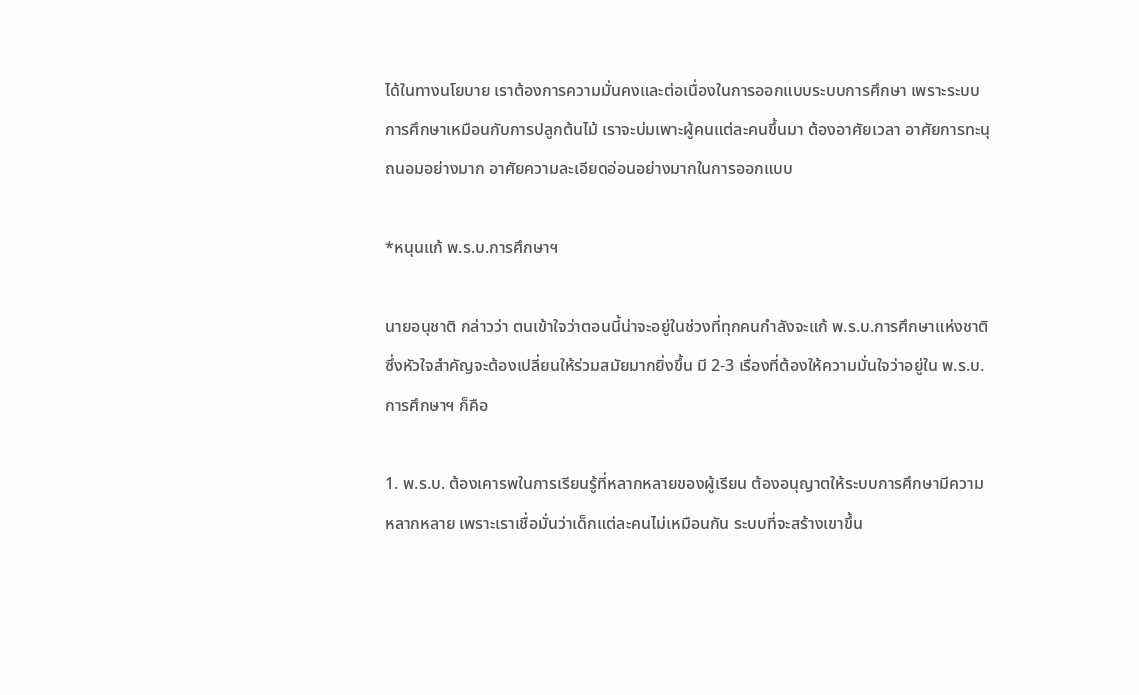ได้ในทางนโยบาย เราต้องการความมั่นคงและต่อเนื่องในการออกแบบระบบการศึกษา เพราะระบบการศึกษาเหมือนกับการปลูกต้นไม้ เราจะบ่มเพาะผู้คนแต่ละคนขึ้นมา ต้องอาศัยเวลา อาศัยการทะนุถนอมอย่างมาก อาศัยความละเอียดอ่อนอย่างมากในการออกแบบ

*หนุนแก้ พ.ร.บ.การศึกษาฯ

นายอนุชาติ กล่าวว่า ตนเข้าใจว่าตอนนี้น่าจะอยู่ในช่วงที่ทุกคนกำลังจะแก้ พ.ร.บ.การศึกษาแห่งชาติ ซึ่งหัวใจสำคัญจะต้องเปลี่ยนให้ร่วมสมัยมากยิ่งขึ้น มี 2-3 เรื่องที่ต้องให้ความมั่นใจว่าอยู่ใน พ.ร.บ.การศึกษาฯ ก็คือ

1. พ.ร.บ. ต้องเคารพในการเรียนรู้ที่หลากหลายของผู้เรียน ต้องอนุญาตให้ระบบการศึกษามีความหลากหลาย เพราะเราเชื่อมั่นว่าเด็กแต่ละคนไม่เหมือนกัน ระบบที่จะสร้างเขาขึ้น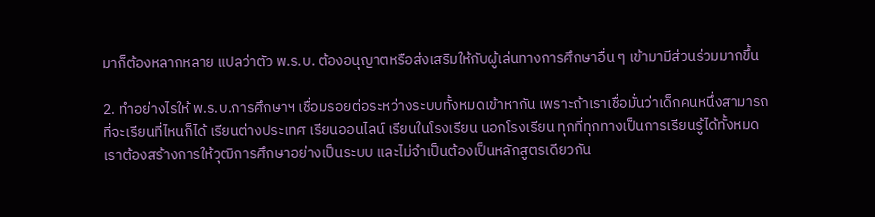มาก็ต้องหลากหลาย แปลว่าตัว พ.ร.บ. ต้องอนุญาตหรือส่งเสริมให้กับผู้เล่นทางการศึกษาอื่น ๆ เข้ามามีส่วนร่วมมากขึ้น

2. ทำอย่างไรให้ พ.ร.บ.การศึกษาฯ เชื่อมรอยต่อระหว่างระบบทั้งหมดเข้าหากัน เพราะถ้าเราเชื่อมั่นว่าเด็กคนหนึ่งสามารถที่จะเรียนที่ไหนก็ได้ เรียนต่างประเทศ เรียนออนไลน์ เรียนในโรงเรียน นอกโรงเรียน ทุกที่ทุกทางเป็นการเรียนรู้ได้ทั้งหมด เราต้องสร้างการให้วุฒิการศึกษาอย่างเป็นระบบ และไม่จำเป็นต้องเป็นหลักสูตรเดียวกัน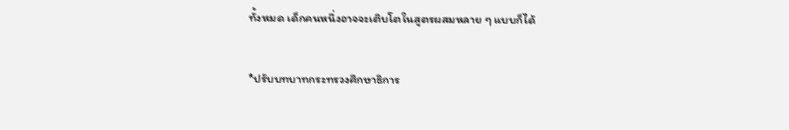ทั้งหมด เด็กคนหนึ่งอาจจะเติบโตในสูตรผสมหลาย ๆ แบบก็ได้

*ปรับบทบาทกระทรวงศึกษาธิการ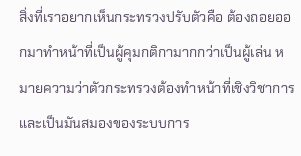สิ่งที่เราอยากเห็นกระทรวงปรับตัวคือ ต้องถอยออกมาทำหน้าที่เป็นผู้คุมกติกามากกว่าเป็นผู้เล่น หมายความว่าตัวกระทรวงต้องทำหน้าที่เชิงวิชาการและเป็นมันสมองของระบบการ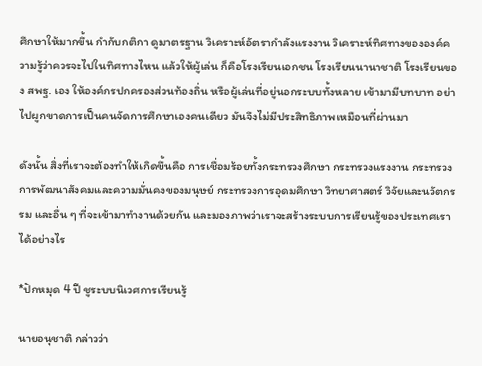ศึกษาให้มากขึ้น กำกับกติกา ดูมาตรฐาน วิเคราะห์อัตรากำลังแรงงาน วิเคราะห์ทิศทางขององค์ความรู้ว่าควรจะไปในทิศทางไหน แล้วให้ผู้เล่น ก็คือโรงเรียนเอกชน โรงเรียนนานาชาติ โรงเรียนของ สพฐ. เอง ให้องค์กรปกครองส่วนท้องถิ่น หรือผู้เล่นที่อยู่นอกระบบทั้งหลาย เข้ามามีบทบาท อย่าไปผูกขาดการเป็นคนจัดการศึกษาเองคนเดียว มันจึงไม่มีประสิทธิภาพเหมือนที่ผ่านมา

ดังนั้น สิ่งที่เราจะต้องทำให้เกิดขึ้นคือ การเชื่อมร้อยทั้งกระทรวงศึกษา กระทรวงแรงงาน กระทรวงการพัฒนาสังคมและความมั่นคงของมนุษย์ กระทรวงการอุดมศึกษา วิทยาศาสตร์ วิจัยและนวัตกรรม และอื่น ๆ ที่จะเข้ามาทำงานด้วยกัน และมองภาพว่าเราจะสร้างระบบการเรียนรู้ของประเทศเราได้อย่างไร

*ปักหมุด 4 ปี ชูระบบนิเวศการเรียนรู้

นายอนุชาติ กล่าวว่า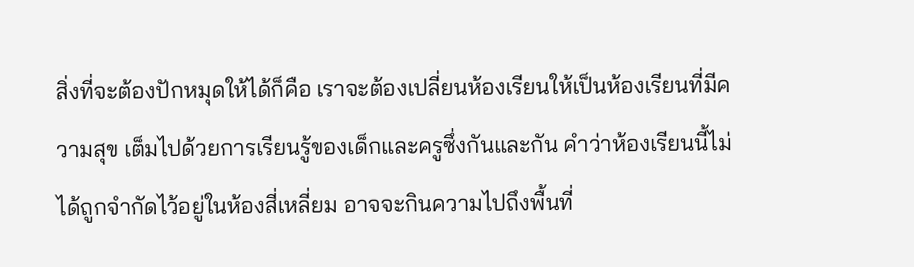สิ่งที่จะต้องปักหมุดให้ได้ก็คือ เราจะต้องเปลี่ยนห้องเรียนให้เป็นห้องเรียนที่มีความสุข เต็มไปด้วยการเรียนรู้ของเด็กและครูซึ่งกันและกัน คำว่าห้องเรียนนี้ไม่ได้ถูกจำกัดไว้อยู่ในห้องสี่เหลี่ยม อาจจะกินความไปถึงพื้นที่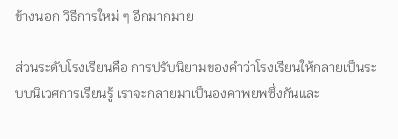ข้างนอก วิธีการใหม่ ๆ อีกมากมาย

ส่วนระดับโรงเรียนคือ การปรับนิยามของคำว่าโรงเรียนให้กลายเป็นระบบนิเวศการเรียนรู้ เราจะกลายมาเป็นองคาพยพซึ่งกันและ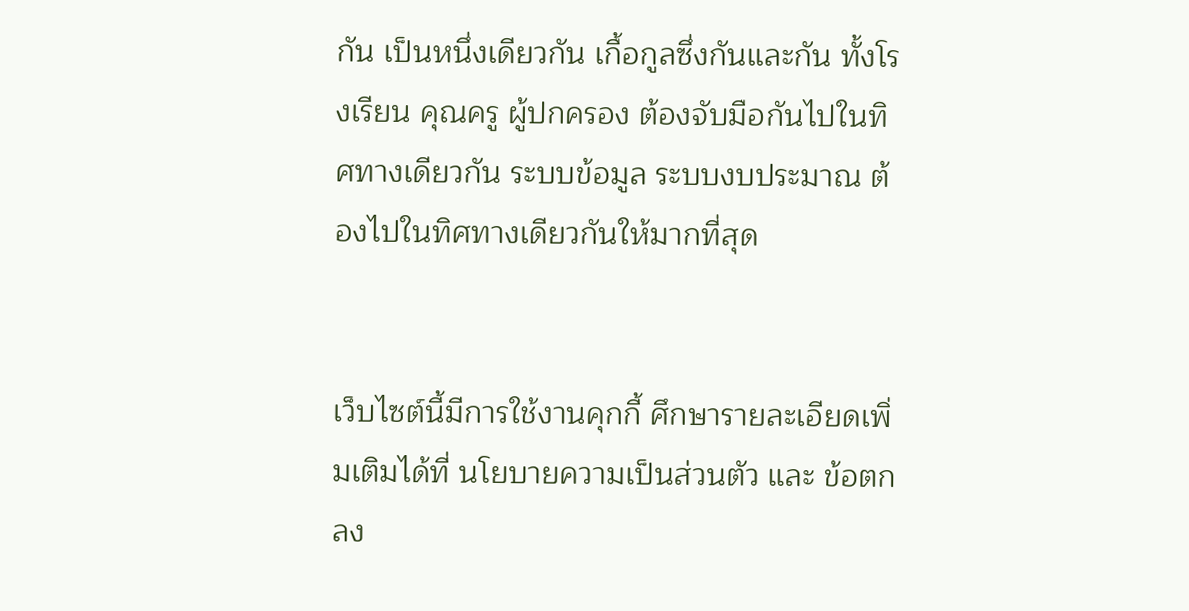กัน เป็นหนึ่งเดียวกัน เกื้อกูลซึ่งกันและกัน ทั้งโรงเรียน คุณครู ผู้ปกครอง ต้องจับมือกันไปในทิศทางเดียวกัน ระบบข้อมูล ระบบงบประมาณ ต้องไปในทิศทางเดียวกันให้มากที่สุด


เว็บไซต์นี้มีการใช้งานคุกกี้ ศึกษารายละเอียดเพิ่มเติมได้ที่ นโยบายความเป็นส่วนตัว และ ข้อตกลง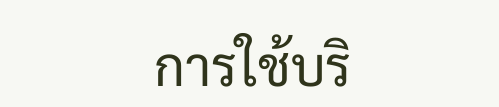การใช้บริ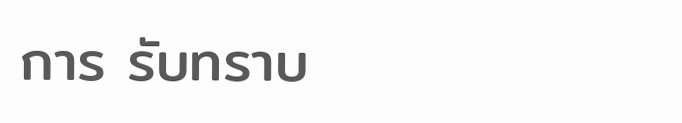การ รับทราบ